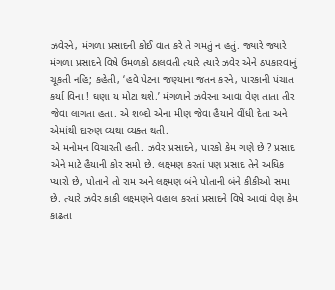ઝવેરને, મંગળા પ્રસાદની કોઈ વાત કરે તે ગમતું ન હતું. જ્યારે જ્યારે મંગળા પ્રસાદને વિષે ઉમળકો ઠાલવતી ત્યારે ત્યારે ઝવેર એને ઠપકારવાનું ચૂકતી નહિ; કહેતી, ‘હવે પેટના જણ્યાના જતન કરને, પારકાની પંચાત કર્યા વિના ! ઘણા ય મોટા થશે.’ મંગળાને ઝવેરના આવા વેણ તાતા તીર જેવા લાગતા હતા. એ શબ્દો એના મીણ જેવા હૈયાને વીંધી દેતા અને એમાંથી દારુણ વ્યથા વ્યક્ત થતી.
એ મનોમન વિચારતી હતી. ઝવેર પ્રસાદને, પારકો કેમ ગણે છે ? પ્રસાદ એને માટે હૈયાની કોર સમો છે. લક્ષ્મણ કરતાં પણ પ્રસાદ તેને અધિક પ્યારો છે, પોતાને તો રામ અને લક્ષ્મણ બંને પોતાની બંને કીકીઓ સમા છે. ત્યારે ઝવેર કાકી લક્ષ્મણને વહાલ કરતાં પ્રસાદને વિષે આવાં વેણ કેમ કાઢતા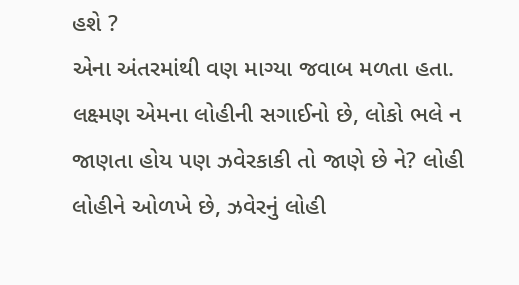હશે ?
એના અંતરમાંથી વણ માગ્યા જવાબ મળતા હતા. લક્ષ્મણ એમના લોહીની સગાઈનો છે, લોકો ભલે ન જાણતા હોય પણ ઝવેરકાકી તો જાણે છે ને? લોહી લોહીને ઓળખે છે, ઝવેરનું લોહી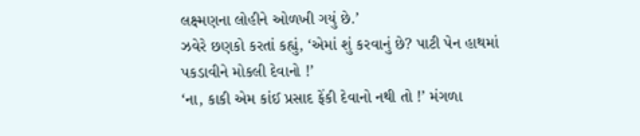લક્ષ્મણના લોહીને ઓળખી ગયું છે.’
ઝવેરે છણકો કરતાં કહ્યું, ‘એમાં શું કરવાનું છે? પાટી પેન હાથમાં પકડાવીને મોકલી દેવાનો !’
‘ના, કાકી એમ કાંઈ પ્રસાદ ફેંકી દેવાનો નથી તો !’ મંગળા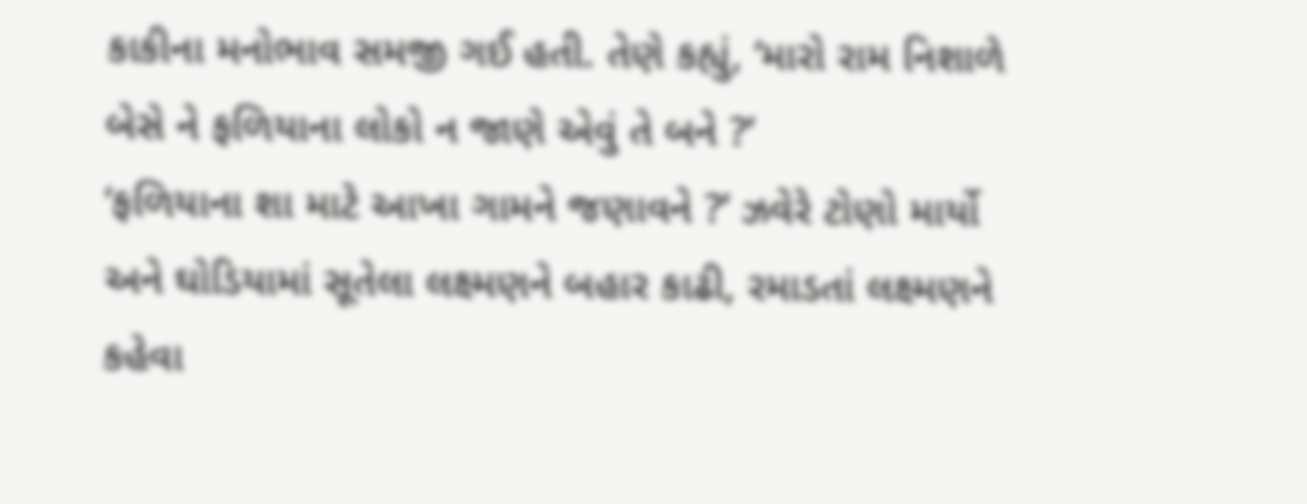કાકીના મનોભાવ સમજી ગઈ હતી. તેણે કહ્યું, ‘મારો રામ નિશાળે બેસે ને ફળિયાના લોકો ન જાણે એવું તે બને ?’
‘ફળિયાના શા માટે આખા ગામને જણાવને ?’ ઝવેરે ટોણો માર્યો અને ઘોડિયામાં સૂતેલા લક્ષ્મણને બહાર કાઢી, રમાડતાં લક્ષ્મણને કહેવા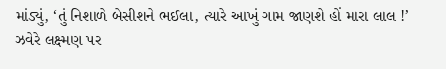માંડ્યું, ‘તું નિશાળે બેસીશને ભઈલા, ત્યારે આખું ગામ જાણશે હોં મારા લાલ !’
ઝવેરે લક્ષ્મણ પર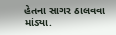હેતના સાગર ઠાલવવા માંડ્યા.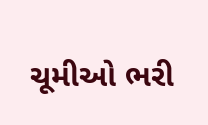ચૂમીઓ ભરી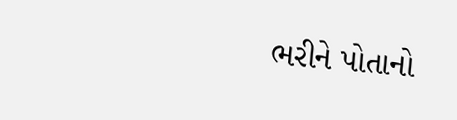ભરીને પોતાનો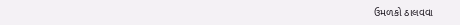ઉમળકો ઠાલવવા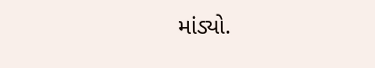માંડ્યો.